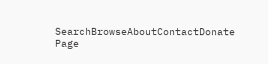SearchBrowseAboutContactDonate
Page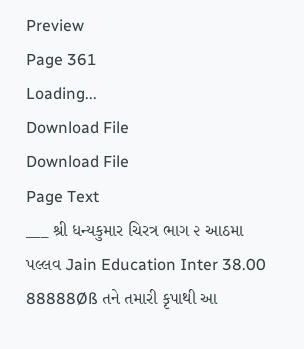Preview
Page 361
Loading...
Download File
Download File
Page Text
___ શ્રી ધન્યકુમાર ચિરત્ર ભાગ ૨ આઠમા પલ્લવ Jain Education Inter 38.00 88888Øß તને તમારી કૃપાથી આ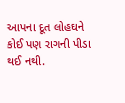આપના દૂત લોહઘને કોઈ પણ રાગની પીડા થઈ નથી.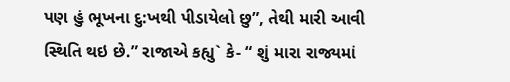પણ હું ભૂખના દુ:ખથી પીડાયેલો છુ”, તેથી મારી આવી સ્થિતિ થઇ છે.” રાજાએ કહ્યુ` કે- “ શું મારા રાજ્યમાં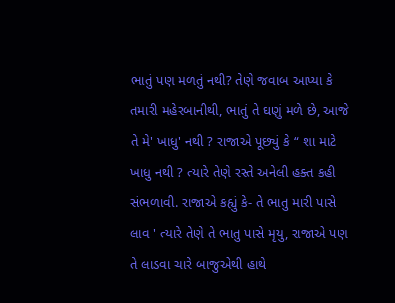ભાતું પણ મળતું નથી? તેણે જવાબ આપ્યા કે તમારી મહેરબાનીથી, ભાતું તે ઘણું મળે છે, આજે તે મે' ખાધુ' નથી ? રાજાએ પૂછ્યું કે “ શા માટે ખાધુ નથી ? ત્યારે તેણે રસ્તે અનેલી હક્ત કહી સંભળાવી. રાજાએ કહ્યું કે- તે ભાતુ મારી પાસે લાવ ' ત્યારે તેણે તે ભાતુ પાસે મૃયુ, રાજાએ પણ તે લાડવા ચારે બાજુએથી હાથે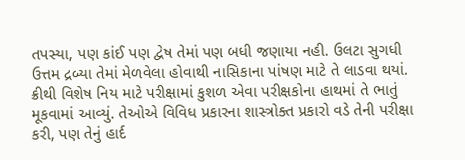તપસ્યા, પણ કાંઈ પણ દ્વેષ તેમાં પણ બધી જણાયા નહી. ઉલટા સુગધી ઉત્તમ દ્રબ્યા તેમાં મેળવેલા હોવાથી નાસિકાના પાંષણ માટે તે લાડવા થયાં. ક્રીથી વિશેષ નિય માટે પરીક્ષામાં કુશળ એવા પરીક્ષકોના હાથમાં તે ભાતું મૂકવામાં આવ્યું. તેઓએ વિવિધ પ્રકારના શાસ્ત્રોક્ત પ્રકારો વડે તેની પરીક્ષા કરી, પણ તેનું હાર્દ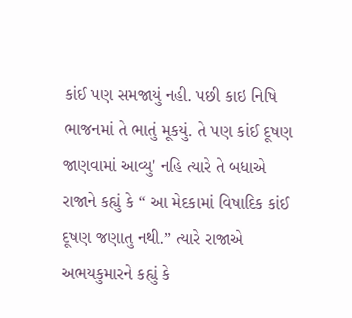કાંઈ પણ સમજાયું નહી. પછી કાઇ નિષિ ભાજનમાં તે ભાતું મૂકયું. તે પણ કાંઈ દૂષણ જાણવામાં આવ્યુ' નહિ ત્યારે તે બધાએ રાજાને કહ્યું કે “ આ મેદકામાં વિષાદિક કાંઈ દૂષણ જણાતુ નથી.” ત્યારે રાજાએ અભયકુમારને કહ્યું કે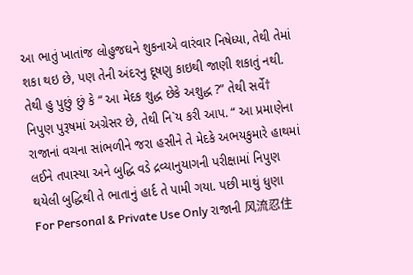આ ભાતું ખાતાંજ લોહુજઘને શુકનાએ વારંવાર નિષેધ્યા, તેથી તેમાં શકા થઇ છે, પણ તેની અંદરનુ દૂષણુ કાઇથી જાણી શકાતું નથી. તેથી હુ પુછું છું કે “ આ મેદક શુદ્ધ છેકે અશુદ્ધ ?” તેથી સર્વે† નિપુણ પુરૂષમાં અગ્રેસર છે, તેથી નિ`ય કરી આપ. “ આ પ્રમાણેના રાજાનાં વચના સાંભળીને જરા હસીને તે મેદકે અભયકુમારે હાથમાં લઈને તપાસ્યા અને બુદ્ધિ વડે દ્રવ્યાનુયાગની પરીક્ષામાં નિપુણ થયેલી બુદ્ધિથી તે ભાતાનું હાર્દ તે પામી ગયા. પછી માથું ધુણા For Personal & Private Use Only રાજાની 风流忍住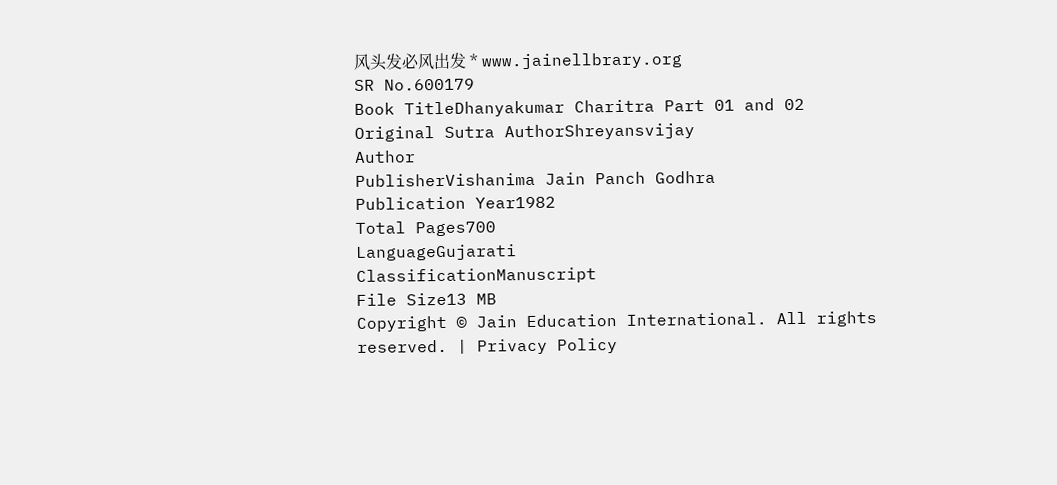风头发必风出发 * www.jainellbrary.org
SR No.600179
Book TitleDhanyakumar Charitra Part 01 and 02
Original Sutra AuthorShreyansvijay
Author
PublisherVishanima Jain Panch Godhra
Publication Year1982
Total Pages700
LanguageGujarati
ClassificationManuscript
File Size13 MB
Copyright © Jain Education International. All rights reserved. | Privacy Policy